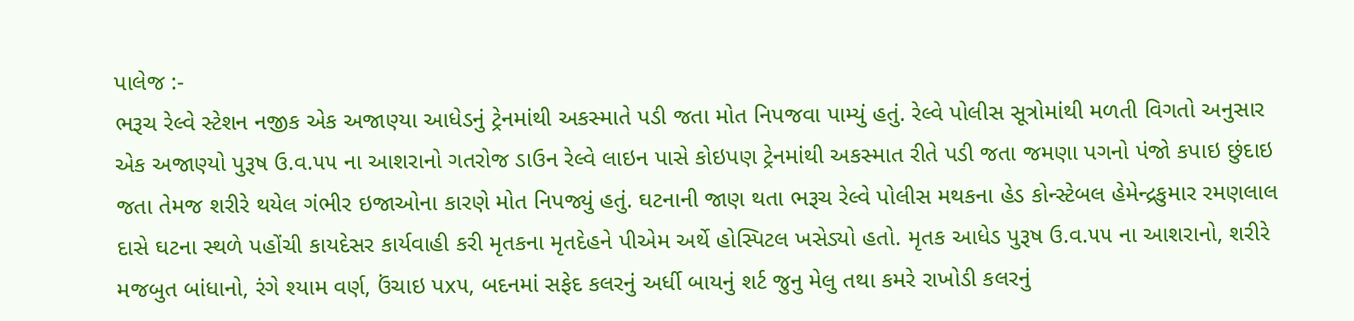પાલેજ :-
ભરૂચ રેલ્વે સ્ટેશન નજીક એક અજાણ્યા આધેડનું ટ્રેનમાંથી અકસ્માતે પડી જતા મોત નિપજવા પામ્યું હતું. રેલ્વે પોલીસ સૂત્રોમાંથી મળતી વિગતો અનુસાર એક અજાણ્યો પુરૂષ ઉ.વ.૫૫ ના આશરાનો ગતરોજ ડાઉન રેલ્વે લાઇન પાસે કોઇપણ ટ્રેનમાંથી અકસ્માત રીતે પડી જતા જમણા પગનો પંજો કપાઇ છુંદાઇ જતા તેમજ શરીરે થયેલ ગંભીર ઇજાઓના કારણે મોત નિપજ્યું હતું. ઘટનાની જાણ થતા ભરૂચ રેલ્વે પોલીસ મથકના હેડ કોન્સ્ટેબલ હેમેન્દ્રકુમાર રમણલાલ દાસે ઘટના સ્થળે પહોંચી કાયદેસર કાર્યવાહી કરી મૃતકના મૃતદેહને પીએમ અર્થે હોસ્પિટલ ખસેડ્યો હતો. મૃતક આધેડ પુરૂષ ઉ.વ.૫૫ ના આશરાનો, શરીરે મજબુત બાંધાનો, રંગે શ્યામ વર્ણ, ઉંચાઇ પx૫, બદનમાં સફેદ કલરનું અર્ધી બાયનું શર્ટ જુનુ મેલુ તથા કમરે રાખોડી કલરનું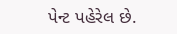પેન્ટ પહેરેલ છે.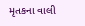મૃતકના વાલી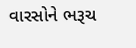વારસોને ભરૂચ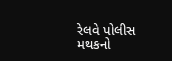રેલવે પોલીસ મથકનો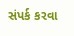સંપર્ક કરવા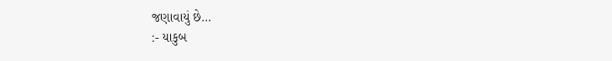જણાવાયું છે…
:- યાકુબ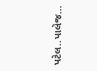પટેલ..પાલેજ…